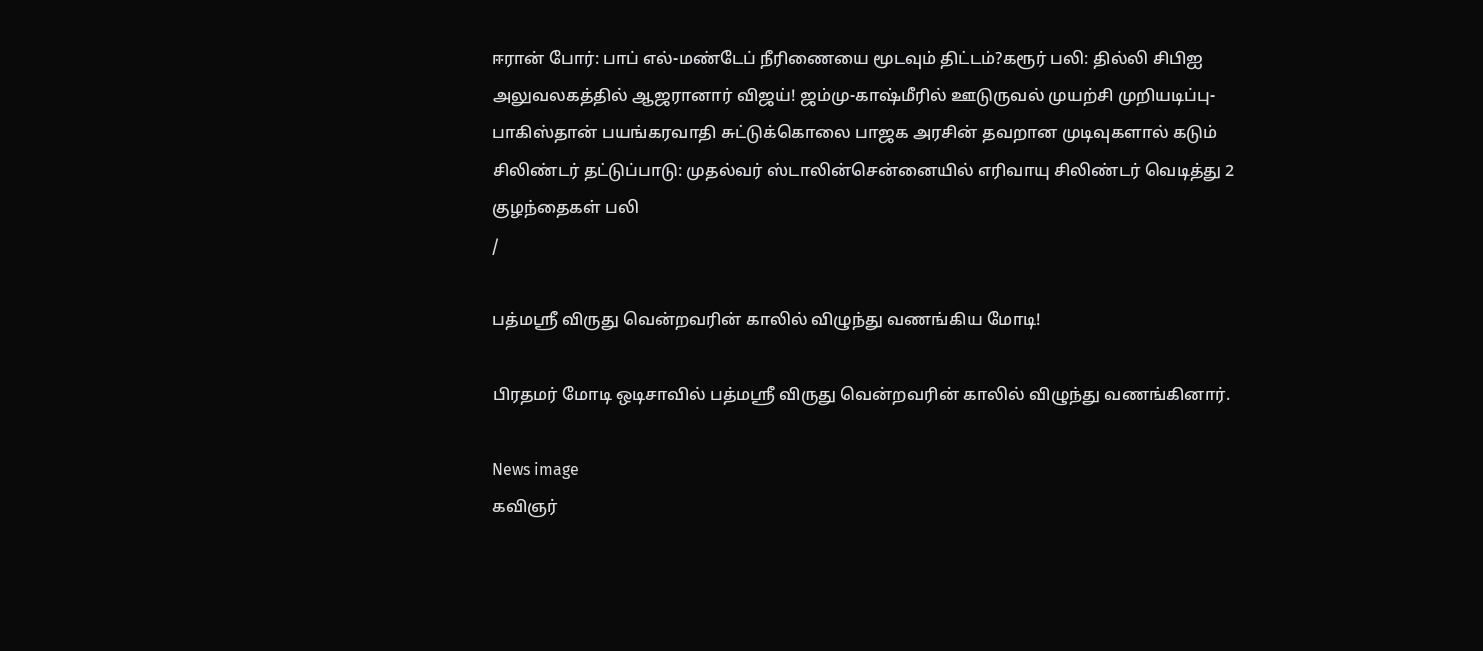ஈரான் போர்: பாப் எல்-மண்டேப் நீரிணையை மூடவும் திட்டம்?கரூர் பலி: தில்லி சிபிஐ அலுவலகத்தில் ஆஜரானார் விஜய்! ஜம்மு-காஷ்மீரில் ஊடுருவல் முயற்சி முறியடிப்பு- பாகிஸ்தான் பயங்கரவாதி சுட்டுக்கொலை பாஜக அரசின் தவறான முடிவுகளால் கடும் சிலிண்டர் தட்டுப்பாடு: முதல்வர் ஸ்டாலின்சென்னையில் எரிவாயு சிலிண்டர் வெடித்து 2 குழந்தைகள் பலி
/

பத்மஸ்ரீ விருது வென்றவரின் காலில் விழுந்து வணங்கிய மோடி!

பிரதமர் மோடி ஒடிசாவில் பத்மஸ்ரீ விருது வென்றவரின் காலில் விழுந்து வணங்கினார்.

News image
கவிஞர்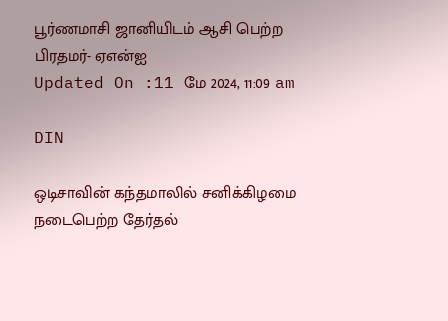பூர்ணமாசி ஜானியிடம் ஆசி பெற்ற பிரதமர்- ஏஎன்ஐ
Updated On :11 மே 2024, 11:09 am

DIN

ஒடிசாவின் கந்தமாலில் சனிக்கிழமை நடைபெற்ற தேர்தல்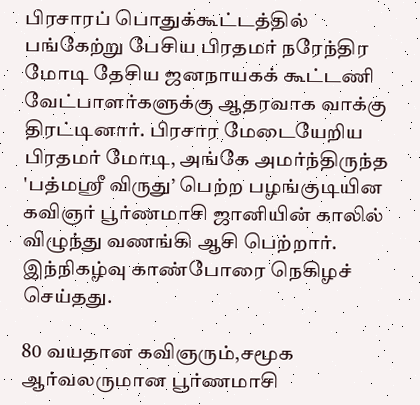பிரசாரப் பொதுக்கூட்டத்தில் பங்கேற்று பேசிய பிரதமர் நரேந்திர மோடி தேசிய ஜனநாயகக் கூட்டணி வேட்பாளர்களுக்கு ஆதரவாக வாக்கு திரட்டினார். பிரசார மேடையேறிய பிரதமர் மோடி, அங்கே அமர்ந்திருந்த 'பத்மஸ்ரீ விருது’ பெற்ற பழங்குடியின கவிஞர் பூர்ணமாசி ஜானியின் காலில் விழுந்து வணங்கி ஆசி பெற்றார். இந்நிகழ்வு காண்போரை நெகிழச் செய்தது.

80 வயதான கவிஞரும்,சமூக ஆர்வலருமான பூர்ணமாசி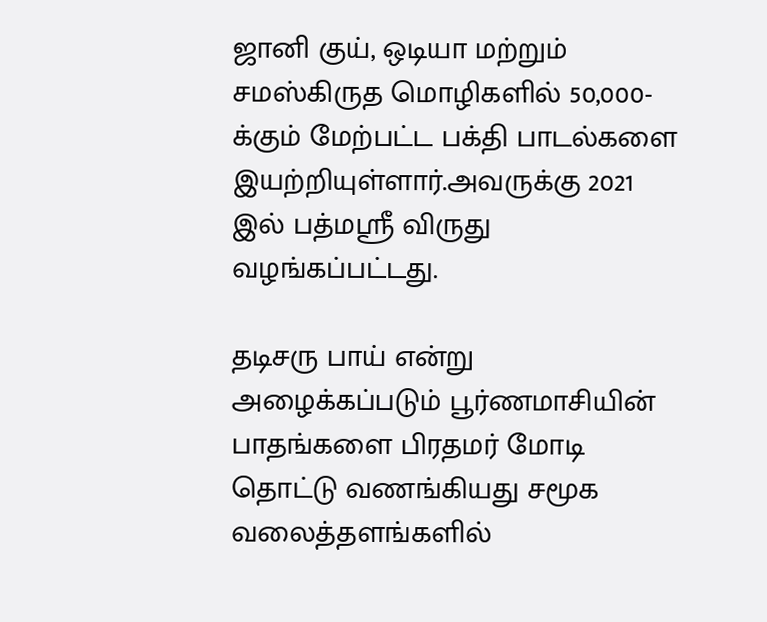ஜானி குய், ஒடியா மற்றும் சமஸ்கிருத மொழிகளில் 50,000-க்கும் மேற்பட்ட பக்தி பாடல்களை இயற்றியுள்ளார்.அவருக்கு 2021 இல் பத்மஸ்ரீ விருது வழங்கப்பட்டது.

தடிசரு பாய் என்று அழைக்கப்படும் பூர்ணமாசியின் பாதங்களை பிரதமர் மோடி தொட்டு வணங்கியது சமூக வலைத்தளங்களில்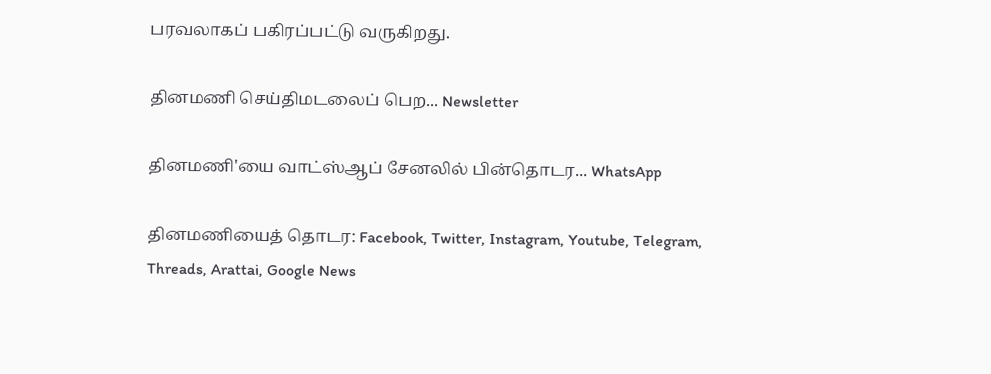பரவலாகப் பகிரப்பட்டு வருகிறது.

தினமணி செய்திமடலைப் பெற... Newsletter

தினமணி'யை வாட்ஸ்ஆப் சேனலில் பின்தொடர... WhatsApp

தினமணியைத் தொடர: Facebook, Twitter, Instagram, Youtube, Telegram, Threads, Arattai, Google News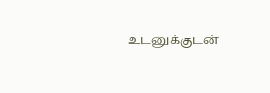உடனுக்குடன்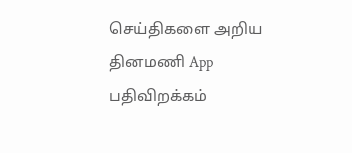செய்திகளை அறிய தினமணி App பதிவிறக்கம்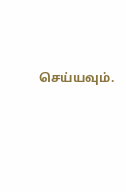செய்யவும்.